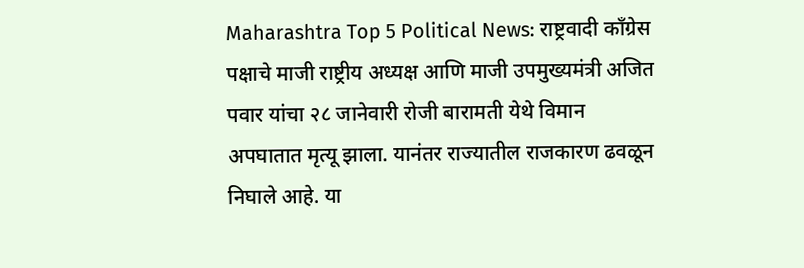Maharashtra Top 5 Political News: राष्ट्रवादी काँग्रेस पक्षाचे माजी राष्ट्रीय अध्यक्ष आणि माजी उपमुख्यमंत्री अजित पवार यांचा २८ जानेवारी रोजी बारामती येथे विमान अपघातात मृत्यू झाला. यानंतर राज्यातील राजकारण ढवळून निघाले आहे. या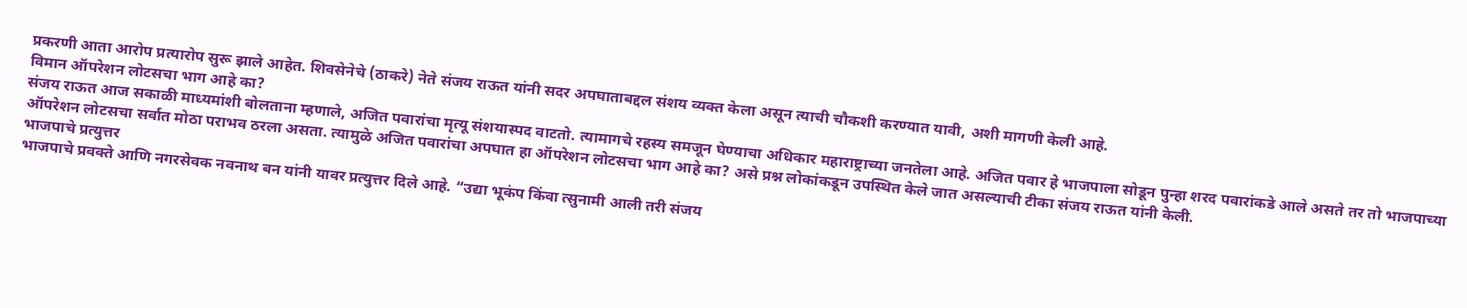प्रकरणी आता आरोप प्रत्यारोप सुरू झाले आहेत. शिवसेनेचे (ठाकरे) नेते संजय राऊत यांनी सदर अपघाताबद्दल संशय व्यक्त केला असून त्याची चौकशी करण्यात यावी, अशी मागणी केली आहे.
विमान ऑपरेशन लोटसचा भाग आहे का?
संजय राऊत आज सकाळी माध्यमांशी बोलताना म्हणाले, अजित पवारांचा मृत्यू संशयास्पद वाटतो. त्यामागचे रहस्य समजून घेण्याचा अधिकार महाराष्ट्राच्या जनतेला आहे. अजित पवार हे भाजपाला सोडून पुन्हा शरद पवारांकडे आले असते तर तो भाजपाच्या ऑपरेशन लोटसचा सर्वात मोठा पराभव ठरला असता. त्यामुळे अजित पवारांचा अपघात हा ऑपरेशन लोटसचा भाग आहे का? असे प्रश्न लोकांकडून उपस्थित केले जात असल्याची टीका संजय राऊत यांनी केली.
भाजपाचे प्रत्युत्तर
भाजपाचे प्रवक्ते आणि नगरसेवक नवनाथ बन यांनी यावर प्रत्युत्तर दिले आहे. “उद्या भूकंप किंवा त्सुनामी आली तरी संजय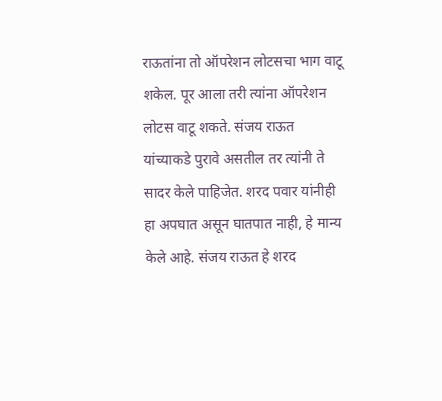राऊतांना तो ऑपरेशन लोटसचा भाग वाटू शकेल. पूर आला तरी त्यांना ऑपरेशन लोटस वाटू शकते. संजय राऊत यांच्याकडे पुरावे असतील तर त्यांनी ते सादर केले पाहिजेत. शरद पवार यांनीही हा अपघात असून घातपात नाही, हे मान्य केले आहे. संजय राऊत हे शरद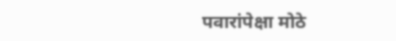पवारांपेक्षा मोठे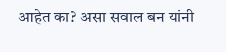आहेत का? असा सवाल बन यांनी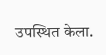उपस्थित केला.